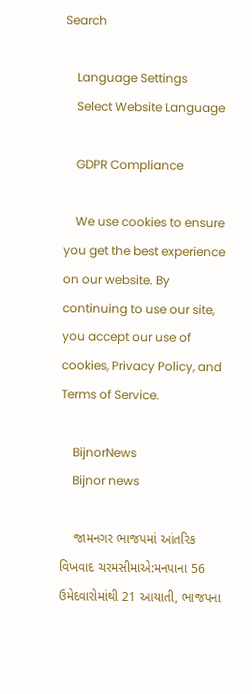Search

    Language Settings
    Select Website Language

    GDPR Compliance

    We use cookies to ensure you get the best experience on our website. By continuing to use our site, you accept our use of cookies, Privacy Policy, and Terms of Service.

    BijnorNews
    Bijnor news

    જામનગર ભાજપમાં આંતરિક વિખવાદ ચરમસીમાએ:મનપાના 56 ઉમેદવારોમાંથી 21 આયાતી, ભાજપના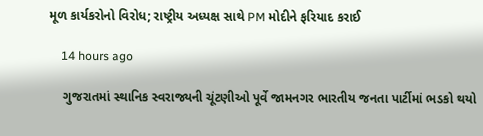મૂળ કાર્યકરોનો વિરોધ; રાષ્ટ્રીય અધ્યક્ષ સાથે PM મોદીને ફરિયાદ કરાઈ

    14 hours ago

    ગુજરાતમાં સ્થાનિક સ્વરાજ્યની ચૂંટણીઓ પૂર્વે જામનગર ભારતીય જનતા પાર્ટીમાં ભડકો થયો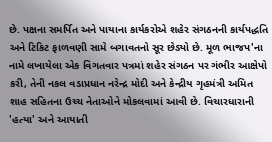છે. પક્ષના સમર્પિત અને પાયાના કાર્યકરોએ શહેર સંગઠનની કાર્યપદ્ધતિ અને ટિકિટ ફાળવણી સામે બગાવતનો સૂર છેડ્યો છે. મૂળ ભાજપ'ના નામે લખાયેલા એક વિગતવાર પત્રમાં શહેર સંગઠન પર ગંભીર આક્ષેપો કરી, તેની નકલ વડાપ્રધાન નરેન્દ્ર મોદી અને કેન્દ્રીય ગૃહમંત્રી અમિત શાહ સહિતના ઉચ્ચ નેતાઓને મોકલવામાં આવી છે. વિચારધારાની 'હત્યા' અને આયાતી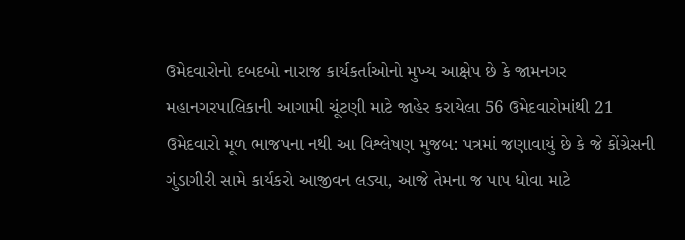ઉમેદવારોનો દબદબો નારાજ કાર્યકર્તાઓનો મુખ્ય આક્ષેપ છે કે જામનગર મહાનગરપાલિકાની આગામી ચૂંટણી માટે જાહેર કરાયેલા 56 ઉમેદવારોમાંથી 21 ઉમેદવારો મૂળ ભાજપના નથી આ વિશ્લેષણ મુજબ: પત્રમાં જણાવાયું છે કે જે કોંગ્રેસની ગુંડાગીરી સામે કાર્યકરો આજીવન લડ્યા, આજે તેમના જ પાપ ધોવા માટે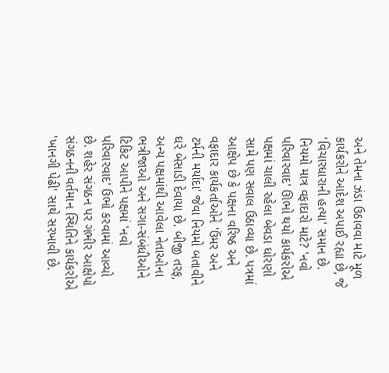અને તેમના ઝંડા ઉઠાવવા માટે મૂળ કાર્યકરોને આદેશ અપાઈ રહ્યા છે, જે 'વિચારધારાની હત્યા' સમાન છે. નિયમો માત્ર વફાદારો માટે? 'નવો પરિવારવાદ' ઊભો થયો કાર્યકરોએ પક્ષમાં ચાલી રહેલા બેવડા ધોરણો સામે પણ સવાલ ઉઠાવ્યા છે. પત્રમાં આક્ષેપ છે કે પક્ષના વરિષ્ઠ અને વફાદાર કાર્યકર્તાઓને 'ઉંમર અને ટર્મની મર્યાદા' જેવા નિયમો બતાવીને ઘરે બેસાડી દેવાયા છે. બીજી તરફ, અન્ય પક્ષમાંથી આવેલા નેતાઓના ભત્રીજાઓ અને સગા-સંબંધીઓને ટિકિટ આપીને પક્ષમાં 'નવો પરિવારવાદ' ઉભો કરવામાં આવ્યો છે. શહેર સંગઠન પર ગંભીર આક્ષેપો સંગઠનની વર્તમાન સ્થિતિને કાર્યકરોએ 'ખાનગી પેઢી' સાથે સરખાવી છે.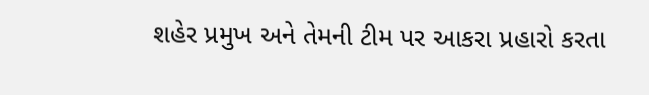શહેર પ્રમુખ અને તેમની ટીમ પર આકરા પ્રહારો કરતા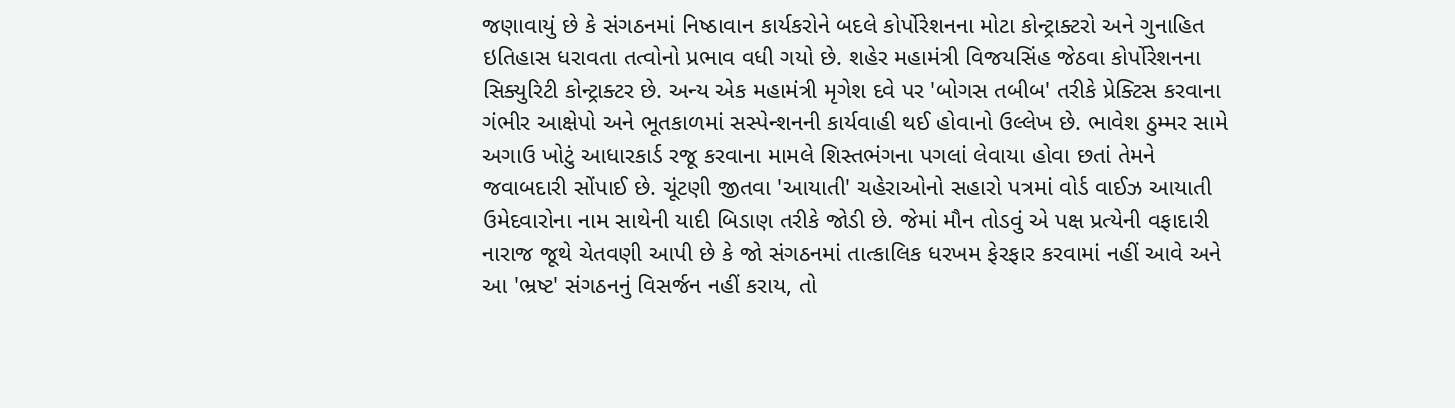જણાવાયું છે કે સંગઠનમાં નિષ્ઠાવાન કાર્યકરોને બદલે કોર્પોરેશનના મોટા કોન્ટ્રાક્ટરો અને ગુનાહિત ઇતિહાસ ધરાવતા તત્વોનો પ્રભાવ વધી ગયો છે. શહેર મહામંત્રી વિજયસિંહ જેઠવા કોર્પોરેશનના સિક્યુરિટી કોન્ટ્રાક્ટર છે. અન્ય એક મહામંત્રી મૃગેશ દવે પર 'બોગસ તબીબ' તરીકે પ્રેક્ટિસ કરવાના ગંભીર આક્ષેપો અને ભૂતકાળમાં સસ્પેન્શનની કાર્યવાહી થઈ હોવાનો ઉલ્લેખ છે. ભાવેશ ઠુમ્મર સામે અગાઉ ખોટું આધારકાર્ડ રજૂ કરવાના મામલે શિસ્તભંગના પગલાં લેવાયા હોવા છતાં તેમને જવાબદારી સોંપાઈ છે. ચૂંટણી જીતવા 'આયાતી' ચહેરાઓનો સહારો પત્રમાં વોર્ડ વાઈઝ આયાતી ઉમેદવારોના નામ સાથેની યાદી બિડાણ તરીકે જોડી છે. જેમાં મૌન તોડવું એ પક્ષ પ્રત્યેની વફાદારી નારાજ જૂથે ચેતવણી આપી છે કે જો સંગઠનમાં તાત્કાલિક ધરખમ ફેરફાર કરવામાં નહીં આવે અને આ 'ભ્રષ્ટ' સંગઠનનું વિસર્જન નહીં કરાય, તો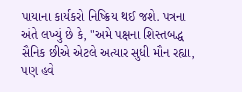પાયાના કાર્યકરો નિષ્ક્રિય થઈ જશે. પત્રના અંતે લખ્યું છે કે, "અમે પક્ષના શિસ્તબદ્ધ સૈનિક છીએ એટલે અત્યાર સુધી મૌન રહ્યા, પણ હવે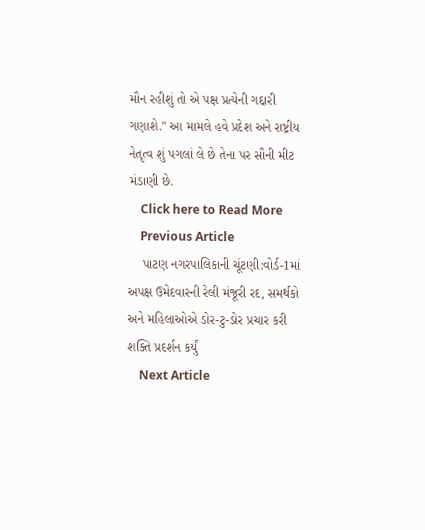મૌન રહીશું તો એ પક્ષ પ્રત્યેની ગદ્દારી ગણાશે." આ મામલે હવે પ્રદેશ અને રાષ્ટ્રીય નેતૃત્વ શું પગલાં લે છે તેના પર સૌની મીટ મંડાણી છે.
    Click here to Read More
    Previous Article
    પાટણ નગરપાલિકાની ચૂંટણી:વોર્ડ-1માં અપક્ષ ઉમેદવારની રેલી મંજૂરી રદ, સમર્થકો અને મહિલાઓએ ડોર-ટુ-ડોર પ્રચાર કરી શક્તિ પ્રદર્શન કર્યું
    Next Article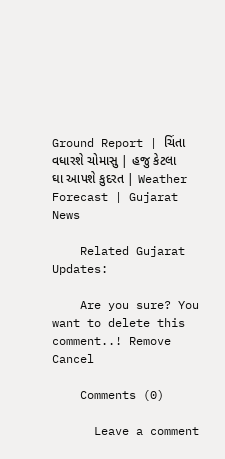Ground Report | ચિંતા વધારશે ચોમાસુ | હજુ કેટલા ઘા આપશે કુદરત | Weather Forecast | Gujarat News

    Related Gujarat Updates:

    Are you sure? You want to delete this comment..! Remove Cancel

    Comments (0)

      Leave a comment